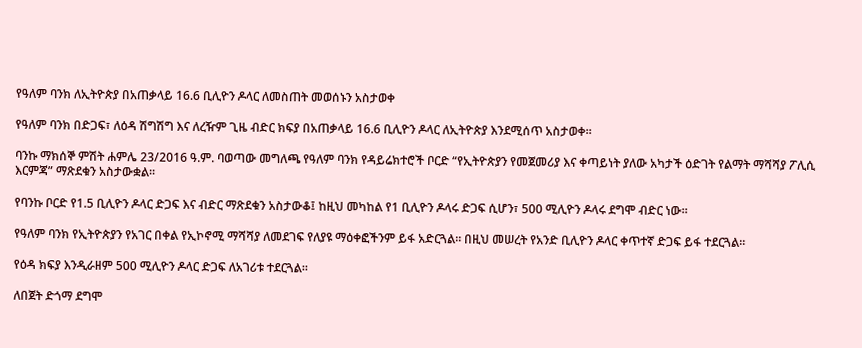የዓለም ባንክ ለኢትዮጵያ በአጠቃላይ 16.6 ቢሊዮን ዶላር ለመስጠት መወሰኑን አስታወቀ

የዓለም ባንክ በድጋፍ፣ ለዕዳ ሽግሽግ እና ለረዥም ጊዜ ብድር ክፍያ በአጠቃላይ 16.6 ቢሊዮን ዶላር ለኢትዮጵያ እንደሚሰጥ አስታወቀ።

ባንኩ ማክሰኞ ምሽት ሐምሌ 23/2016 ዓ.ም. ባወጣው መግለጫ የዓለም ባንክ የዳይሬክተሮች ቦርድ “የኢትዮጵያን የመጀመሪያ እና ቀጣይነት ያለው አካታች ዕድገት የልማት ማሻሻያ ፖሊሲ እርምጃ” ማጽደቁን አስታውቋል።

የባንኩ ቦርድ የ1.5 ቢሊዮን ዶላር ድጋፍ እና ብድር ማጽደቁን አስታውቆ፤ ከዚህ መካከል የ1 ቢሊዮን ዶላሩ ድጋፍ ሲሆን፣ 500 ሚሊዮን ዶላሩ ደግሞ ብድር ነው።

የዓለም ባንክ የኢትዮጵያን የአገር በቀል የኢኮኖሚ ማሻሻያ ለመደገፍ የለያዩ ማዕቀፎችንም ይፋ አድርጓል። በዚህ መሠረት የአንድ ቢሊዮን ዶላር ቀጥተኛ ድጋፍ ይፋ ተደርጓል።

የዕዳ ክፍያ እንዲራዘም 500 ሚሊዮን ዶላር ድጋፍ ለአገሪቱ ተደርጓል።

ለበጀት ድጎማ ደግሞ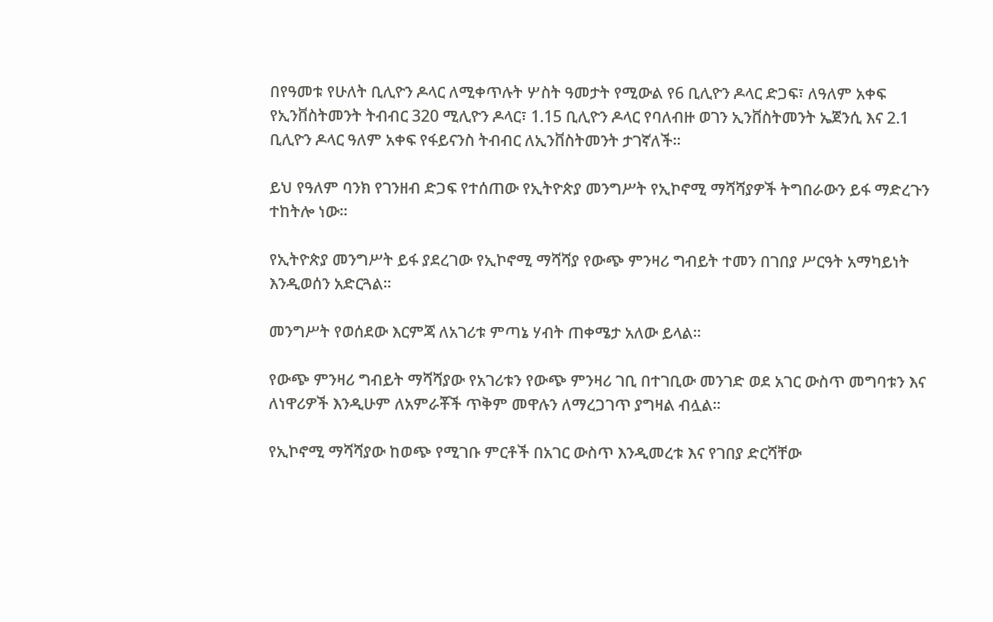በየዓመቱ የሁለት ቢሊዮን ዶላር ለሚቀጥሉት ሦስት ዓመታት የሚውል የ6 ቢሊዮን ዶላር ድጋፍ፣ ለዓለም አቀፍ የኢንቨስትመንት ትብብር 320 ሚሊዮን ዶላር፣ 1.15 ቢሊዮን ዶላር የባለብዙ ወገን ኢንቨስትመንት ኤጀንሲ እና 2.1 ቢሊዮን ዶላር ዓለም አቀፍ የፋይናንስ ትብብር ለኢንቨስትመንት ታገኛለች።

ይህ የዓለም ባንክ የገንዘብ ድጋፍ የተሰጠው የኢትዮጵያ መንግሥት የኢኮኖሚ ማሻሻያዎች ትግበራውን ይፋ ማድረጉን ተከትሎ ነው።

የኢትዮጵያ መንግሥት ይፋ ያደረገው የኢኮኖሚ ማሻሻያ የውጭ ምንዛሪ ግብይት ተመን በገበያ ሥርዓት አማካይነት እንዲወሰን አድርጓል።

መንግሥት የወሰደው እርምጃ ለአገሪቱ ምጣኔ ሃብት ጠቀሜታ አለው ይላል።

የውጭ ምንዛሪ ግብይት ማሻሻያው የአገሪቱን የውጭ ምንዛሪ ገቢ በተገቢው መንገድ ወደ አገር ውስጥ መግባቱን እና ለነዋሪዎች እንዲሁም ለአምራቾች ጥቅም መዋሉን ለማረጋገጥ ያግዛል ብሏል።

የኢኮኖሚ ማሻሻያው ከወጭ የሚገቡ ምርቶች በአገር ውስጥ እንዲመረቱ እና የገበያ ድርሻቸው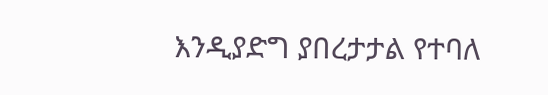እንዲያድግ ያበረታታል የተባለ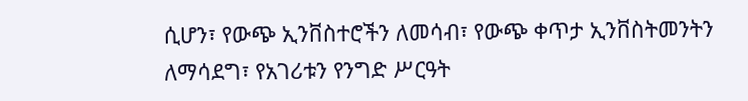ሲሆን፣ የውጭ ኢንቨስተሮችን ለመሳብ፣ የውጭ ቀጥታ ኢንቨስትመንትን ለማሳደግ፣ የአገሪቱን የንግድ ሥርዓት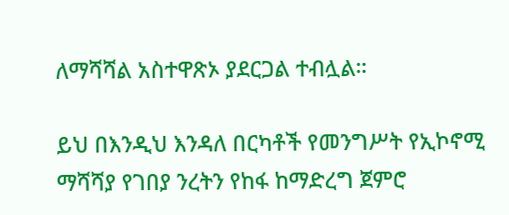ለማሻሻል አስተዋጽኦ ያደርጋል ተብሏል።

ይህ በእንዲህ እንዳለ በርካቶች የመንግሥት የኢኮኖሚ ማሻሻያ የገበያ ንረትን የከፋ ከማድረግ ጀምሮ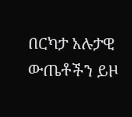በርካታ አሉታዊ ውጤቶችን ይዞ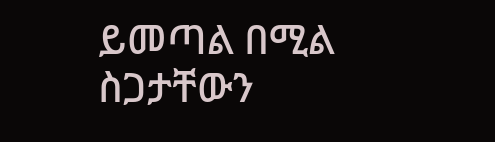ይመጣል በሚል ስጋታቸውን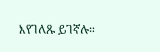እየገለጹ ይገኛሉ።